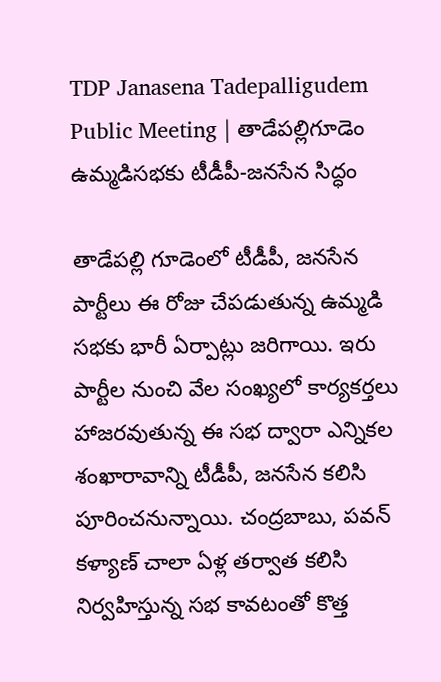TDP Janasena Tadepalligudem Public Meeting | తాడేపల్లిగూడెం ఉమ్మడిసభకు టీడీపీ-జనసేన సిద్ధం

తాడేపల్లి గూడెంలో టీడీపీ, జనసేన పార్టీలు ఈ రోజు చేపడుతున్న ఉమ్మడి సభకు భారీ ఏర్పాట్లు జరిగాయి. ఇరు పార్టీల నుంచి వేల సంఖ్యలో కార్యకర్తలు హాజరవుతున్న ఈ సభ ద్వారా ఎన్నికల శంఖారావాన్ని టీడీపీ, జనసేన కలిసి పూరించనున్నాయి. చంద్రబాబు, పవన్ కళ్యాణ్ చాలా ఏళ్ల తర్వాత కలిసి నిర్వహిస్తున్న సభ కావటంతో కొత్త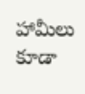హామీలు కూడా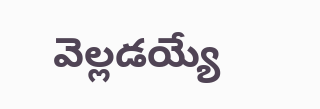వెల్లడయ్యే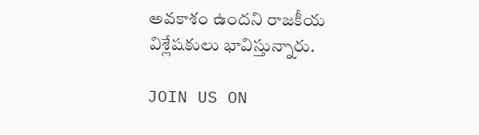అవకాశం ఉందని రాజకీయ విశ్లేషకులు భావిస్తున్నారు.

JOIN US ON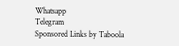Whatsapp
Telegram
Sponsored Links by Taboola